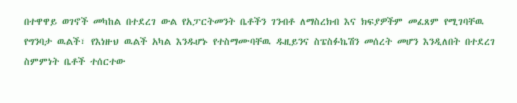በተዋዋይ ወገኖች መካከል በተደረገ ውል የአፓርትመንት ቤቶችን ገንብቶ ለማስረክብ እና ክፍያዎችም መፈጸም የሚገባቸዉ የግንባታ ዉልች፣ የእነዙህ ዉልች አካል እንዱሆኑ የተስማሙባቸዉ ዱዚይንና ስፔስፉኬሽን መሰረት መሆን እንዲለበት በተደረገ ስምምነት ቤቶች ተሰርተው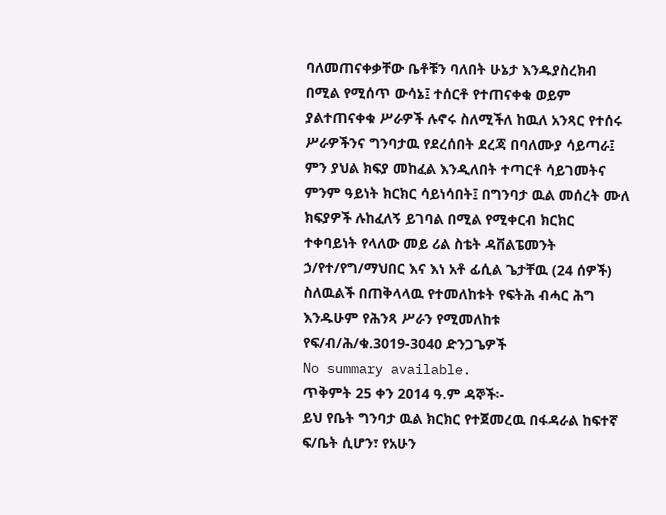ባለመጠናቀቃቸው ቤቶቹን ባለበት ሁኔታ እንዱያስረክብ በሚል የሚሰጥ ውሳኔ፤ ተሰርቶ የተጠናቀቁ ወይም ያልተጠናቀቁ ሥራዎች ሉኖሩ ስለሚችለ ከዉለ አንጻር የተሰሩ ሥራዎችንና ግንባታዉ የደረሰበት ደረጃ በባለሙያ ሳይጣራ፤ ምን ያህል ክፍያ መከፈል እንዲለበት ተጣርቶ ሳይገመትና ምንም ዓይነት ክርክር ሳይነሳበት፤ በግንባታ ዉል መሰረት ሙለ ክፍያዎች ሉከፈለኝ ይገባል በሚል የሚቀርብ ክርክር ተቀባይነት የላለው መይ ሪል ስቴት ዳቨልፔመንት ኃ/የተ/የግ/ማህበር እና እነ አቶ ፊሲል ጌታቸዉ (24 ሰዎች) ስለዉልች በጠቅላላዉ የተመለከቱት የፍትሕ ብሓር ሕግ እንዱሁም የሕንጻ ሥራን የሚመለከቱ የፍ/ብ/ሕ/ቁ.3019-3040 ድንጋጌዎች
No summary available.
ጥቅምት 25 ቀን 2014 ዓ.ም ዳኞች፡-
ይህ የቤት ግንባታ ዉል ክርክር የተጀመረዉ በፋዳራል ከፍተኛ ፍ/ቤት ሲሆን፣ የአሁን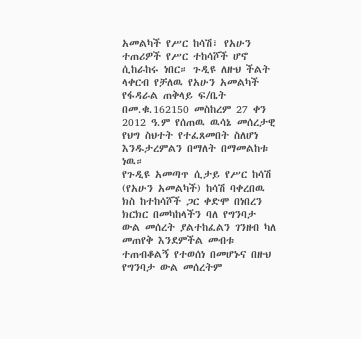አመልካች የሥር ከሳሽ፣ የአሁን ተጠሪዎች የሥር ተከሳሾች ሆኖ ሲከራከሩ ነበር። ጉዲዩ ለዙህ ችልት ላቀርብ የቻለዉ የአሁን አመልካች የፋዳራል ጠቅላይ ፍ/ቤት በመ.ቁ.162150 መስከረም 27 ቀን 2012 ዓ.ም የሰጠዉ ዉሳኔ መሰረታዊ የህግ ስህተት የተፈጸመበት ስለሆነ እንዱታረምልን በማለት በማመልከቱ ነዉ።
የጉዲዩ አመጣጥ ሲታይ የሥር ከሳሽ (የአሁን አመልካች) ከሳሽ ባቀረበዉ ክስ ከተከሳሾች ጋር ቀድሞ በነበረን ክርክር በመካከላችን ባለ የግንባታ ውል መሰረት ያልተከፈልን ገንዘብ ካለ መጠየቅ እንደምችል መብቱ ተጠብቆልኝ የተወሰነ በመሆኑና በዙህ የግንባታ ውል መሰረትም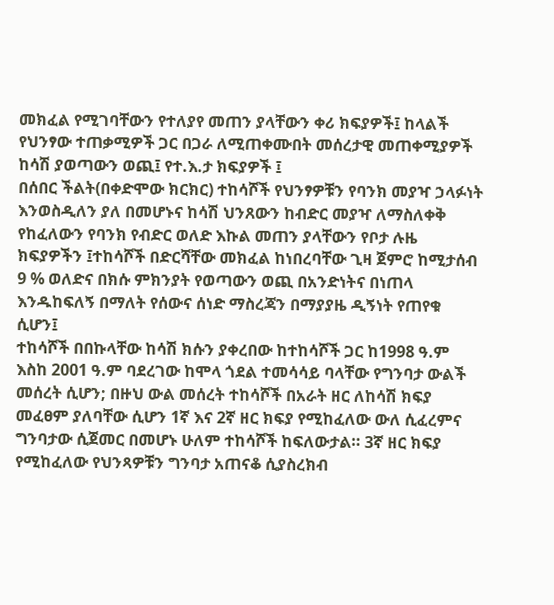መክፈል የሚገባቸውን የተለያየ መጠን ያላቸውን ቀሪ ክፍያዎች፤ ከላልች የህንፃው ተጠቃሚዎች ጋር በጋራ ለሚጠቀሙበት መሰረታዊ መጠቀሚያዎች ከሳሽ ያወጣውን ወጪ፤ የተ.እ.ታ ክፍያዎች ፤
በሰበር ችልት(በቀድሞው ክርክር) ተከሳሾች የህንፃዎቹን የባንክ መያዣ ኃላፉነት እንወስዲለን ያለ በመሆኑና ከሳሽ ህንጸውን ከብድር መያዣ ለማስለቀቅ የከፈለውን የባንክ የብድር ወለድ እኩል መጠን ያላቸውን የቦታ ሉዜ ክፍያዎችን ፤ተከሳሾች በድርሻቸው መክፈል ከነበረባቸው ጊዛ ጀምሮ ከሚታሰብ 9 % ወለድና በክሱ ምክንያት የወጣውን ወጪ በአንድነትና በነጠላ እንዱከፍለኝ በማለት የሰውና ሰነድ ማስረጃን በማያያዜ ዲኝነት የጠየቁ ሲሆን፤
ተከሳሾች በበኩላቸው ከሳሽ ክሱን ያቀረበው ከተከሳሾች ጋር ከ1998 ዓ.ም እስከ 2001 ዓ.ም ባደረገው ከሞላ ጎደል ተመሳሳይ ባላቸው የግንባታ ውልች መሰረት ሲሆን; በዙህ ውል መሰረት ተከሳሾች በአራት ዘር ለከሳሽ ክፍያ መፈፀም ያለባቸው ሲሆን 1ኛ እና 2ኛ ዘር ክፍያ የሚከፈለው ውለ ሲፈረምና ግንባታው ሲጀመር በመሆኑ ሁለም ተከሳሾች ከፍለውታል። 3ኛ ዘር ክፍያ የሚከፈለው የህንጻዎቹን ግንባታ አጠናቆ ሲያስረክብ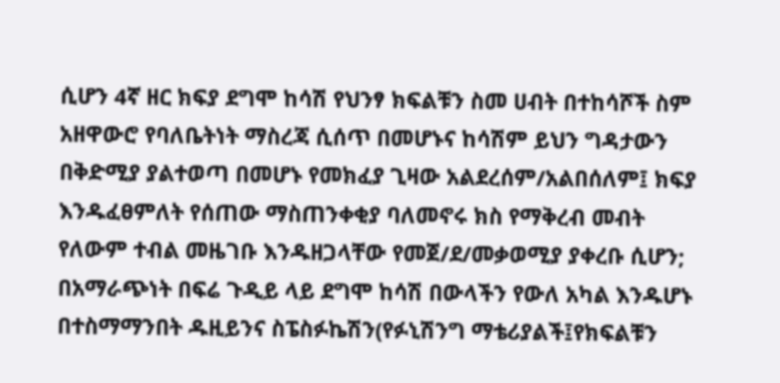ሲሆን 4ኛ ዘር ክፍያ ደግሞ ከሳሽ የህንፃ ክፍልቹን ስመ ሀብት በተከሳሾች ስም አዘዋውሮ የባለቤትነት ማስረጃ ሲሰጥ በመሆኑና ከሳሽም ይህን ግዳታውን በቅድሚያ ያልተወጣ በመሆኑ የመክፈያ ጊዛው አልደረሰም/አልበሰለም፤ ክፍያ እንዱፈፀምለት የሰጠው ማስጠንቀቂያ ባለመኖሩ ክስ የማቅረብ መብት የለውም ተብል መዜገቡ እንዱዘጋላቸው የመጀ/ደ/መቃወሚያ ያቀረቡ ሲሆን; በአማራጭነት በፍሬ ጉዲይ ላይ ደግሞ ከሳሽ በውላችን የውለ አካል እንዱሆኑ በተስማማንበት ዱዚይንና ስፔስፉኬሽን(የፉኒሽንግ ማቴሪያልች፤የክፍልቹን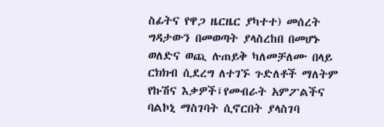ስፊትና የዋጋ ዜርዜር ያካተተ) መሰረት ግዳታውን በመወጣት ያላስረከበ በመሆኑ ወለድና ወጪ ሉጠይቅ ካለመቻለሙ በላይ ርክክብ ሲደረግ ለተገኙ ጉድለቶች ማለትም የኩሽና እቃዎች፤የመብራት አምፖልችና ባልኮኒ ማስገባት ሲኖርበት ያላስገባ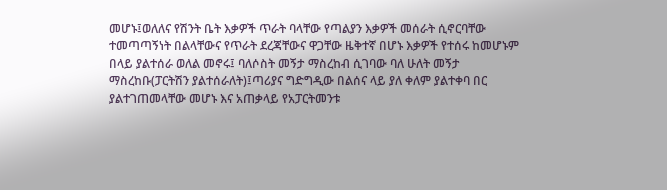መሆኑ፤ወለለና የሽንት ቤት እቃዎች ጥራት ባላቸው የጣልያን እቃዎች መሰራት ሲኖርባቸው ተመጣጣኝነት በልላቸውና የጥራት ደረጃቸውና ዋጋቸው ዜቅተኛ በሆኑ እቃዎች የተሰሩ ከመሆኑም በላይ ያልተሰራ ወለል መኖሩ፤ ባለሶስት መኝታ ማስረከብ ሲገባው ባለ ሁለት መኝታ ማስረከቡ(ፓርትሽን ያልተሰራለት)፤ጣሪያና ግድግዲው በልሰና ላይ ያለ ቀለም ያልተቀባ በር ያልተገጠመላቸው መሆኑ እና አጠቃላይ የአፓርትመንቱ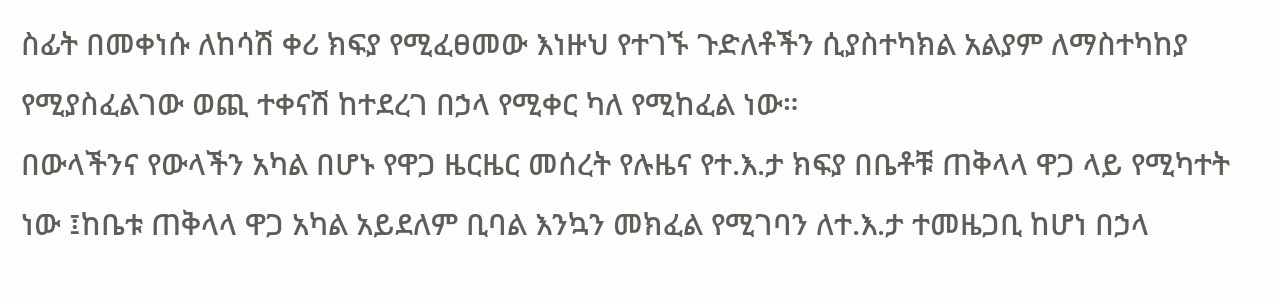ስፊት በመቀነሱ ለከሳሽ ቀሪ ክፍያ የሚፈፀመው እነዙህ የተገኙ ጉድለቶችን ሲያስተካክል አልያም ለማስተካከያ የሚያስፈልገው ወጪ ተቀናሽ ከተደረገ በኃላ የሚቀር ካለ የሚከፈል ነው።
በውላችንና የውላችን አካል በሆኑ የዋጋ ዜርዜር መሰረት የሉዜና የተ.እ.ታ ክፍያ በቤቶቹ ጠቅላላ ዋጋ ላይ የሚካተት ነው ፤ከቤቱ ጠቅላላ ዋጋ አካል አይደለም ቢባል እንኳን መክፈል የሚገባን ለተ.እ.ታ ተመዜጋቢ ከሆነ በኃላ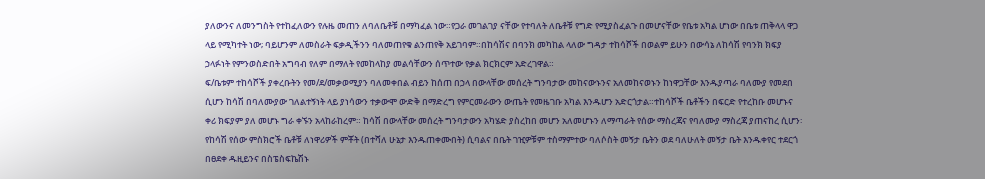ያለውንና ለመንግስት የተከፈለውን የሉዜ መጠን ለባለቤቶቹ በማካፈል ነው።የጋራ መገልገያ ናቸው የተባለት ለቤቶቹ የግድ የሚያስፈልጉ በመሆናቸው የቤቱ አካል ሆነው በቤቱ ጠቅላላ ዋጋ ላይ የሚካተት ነው; ባይሆንም ለመስራት ፍቃዲችንን ባለመጠየቁ ልንጠየቅ አይገባም።በከሳሽና በባንክ መካከል ላለው ግዳታ ተከሳሾች በወልም ይሁን በውሳኔ ለከሳሽ የባንክ ክፍያ ኃላፉነት የምንወስድበት አግባብ የለም በማለት የመከላከያ መልሳቸውን ሰጥተው የቃል ክርክርም አድረገዋል።
ፍ/ቤቱም ተከሳሾች ያቀረቡትን የመ/ደ/መቃወሚያን ባለመቀበል ብይን ከሰጠ በኃላ በውላቸው መሰረት ግንባታው መከናውኑንና አለመከናወኑን ከነዋጋቸው እንዱያጣራ ባለሙያ የመደበ ሲሆን ከሳሽ በባለሙያው ገለልተኝነት ላይ ያነሳውን ተቃውሞ ውድቅ በማድረግ የምርመራውን ውጤት የመዜገቡ አካል እንዱሆን አድርጎታል።ተከሳሾች ቤቶችን በፍርድ የተረከቡ መሆኑና ቀሪ ክፍያም ያለ መሆኑ ግራ ቀኙን አላከራከረም። ከሳሽ በውላቸው መሰረት ግንባታውን አካሄድ ያስረከበ መሆን አለመሆኑን ለማጣራት የሰው ማስረጃና የባለሙያ ማስረጃ ያጠናከረ ሲሆን፡ የከሳሽ የሰው ምስክሮች ቤቶቹ ለነዋሪዎች ምቾት (በተሻለ ሁኔታ እንዱጠቀሙበት) ሲባልና በቤት ገዢዎቹም ተስማምተው ባለሶስት መኝታ ቤትን ወደ ባለሁለት መኝታ ቤት እንዱቀየር ተደርጎ በፀደቀ ዱዚይንና በስፔስፍኬሽኑ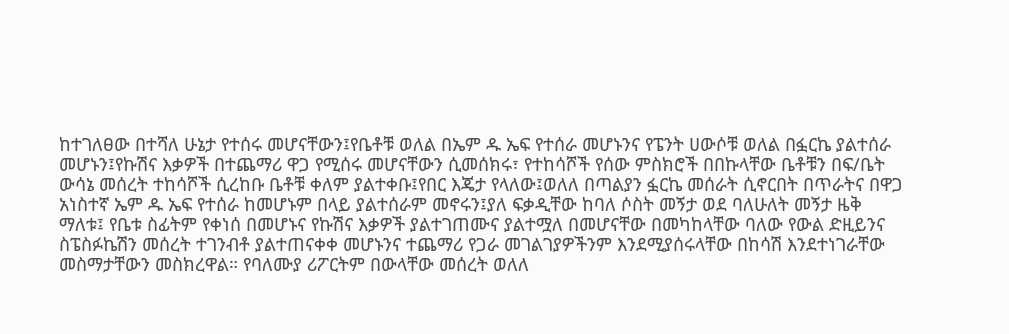ከተገለፀው በተሻለ ሁኔታ የተሰሩ መሆናቸውን፤የቤቶቹ ወለል በኤም ዱ ኤፍ የተሰራ መሆኑንና የፔንት ሀውሶቹ ወለል በፏርኬ ያልተሰራ መሆኑን፤የኩሽና እቃዎች በተጨማሪ ዋጋ የሚሰሩ መሆናቸውን ሲመሰክሩ፣ የተከሳሾች የሰው ምስክሮች በበኩላቸው ቤቶቹን በፍ/ቤት ውሳኔ መሰረት ተከሳሾች ሲረከቡ ቤቶቹ ቀለም ያልተቀቡ፤የበር እጄታ የላለው፤ወለለ በጣልያን ፏርኬ መሰራት ሲኖርበት በጥራትና በዋጋ አነስተኛ ኤም ዱ ኤፍ የተሰራ ከመሆኑም በላይ ያልተሰራም መኖሩን፤ያለ ፍቃዲቸው ከባለ ሶስት መኝታ ወደ ባለሁለት መኝታ ዜቅ ማለቱ፤ የቤቱ ስፊትም የቀነሰ በመሆኑና የኩሽና እቃዎች ያልተገጠሙና ያልተሟለ በመሆናቸው በመካከላቸው ባለው የውል ድዚይንና ስፔስፉኬሽን መሰረት ተገንብቶ ያልተጠናቀቀ መሆኑንና ተጨማሪ የጋራ መገልገያዎችንም እንደሚያሰሩላቸው በከሳሽ እንደተነገራቸው መስማታቸውን መስክረዋል። የባለሙያ ሪፖርትም በውላቸው መሰረት ወለለ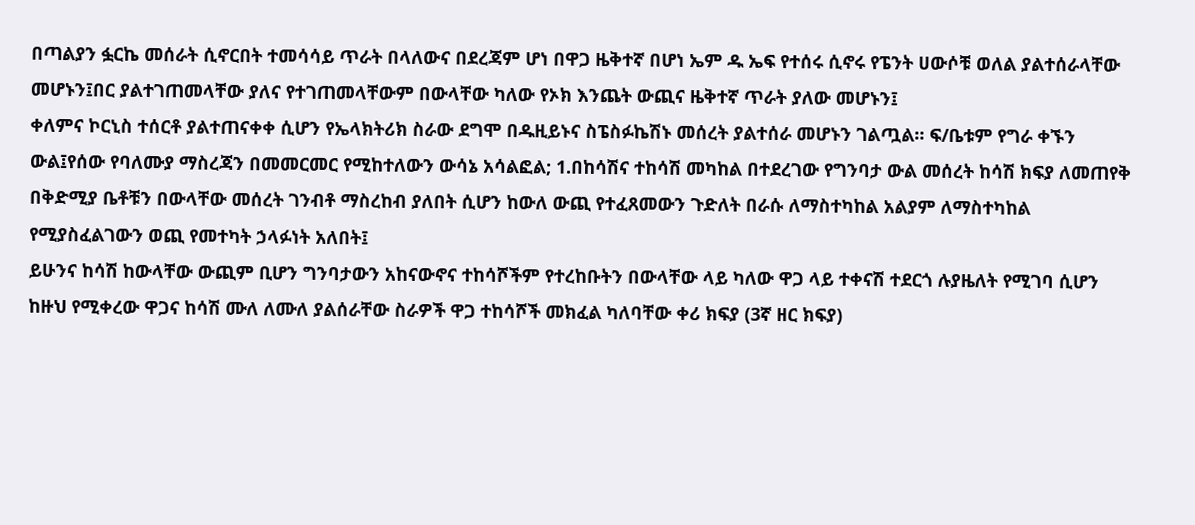በጣልያን ፏርኬ መሰራት ሲኖርበት ተመሳሳይ ጥራት በላለውና በደረጃም ሆነ በዋጋ ዜቅተኛ በሆነ ኤም ዱ ኤፍ የተሰሩ ሲኖሩ የፔንት ሀውሶቹ ወለል ያልተሰራላቸው መሆኑን፤በር ያልተገጠመላቸው ያለና የተገጠመላቸውም በውላቸው ካለው የኦክ እንጨት ውጪና ዜቅተኛ ጥራት ያለው መሆኑን፤
ቀለምና ኮርኒስ ተሰርቶ ያልተጠናቀቀ ሲሆን የኤላክትሪክ ስራው ደግሞ በዱዚይኑና ስፔስፉኬሽኑ መሰረት ያልተሰራ መሆኑን ገልጧል። ፍ/ቤቱም የግራ ቀኙን ውል፤የሰው የባለሙያ ማስረጃን በመመርመር የሚከተለውን ውሳኔ አሳልፎል; 1.በከሳሽና ተከሳሽ መካከል በተደረገው የግንባታ ውል መሰረት ከሳሽ ክፍያ ለመጠየቅ በቅድሚያ ቤቶቹን በውላቸው መሰረት ገንብቶ ማስረከብ ያለበት ሲሆን ከውለ ውጪ የተፈጸመውን ጉድለት በራሱ ለማስተካከል አልያም ለማስተካከል የሚያስፈልገውን ወጪ የመተካት ኃላፉነት አለበት፤
ይሁንና ከሳሽ ከውላቸው ውጪም ቢሆን ግንባታውን አከናውኖና ተከሳሾችም የተረከቡትን በውላቸው ላይ ካለው ዋጋ ላይ ተቀናሽ ተደርጎ ሉያዜለት የሚገባ ሲሆን ከዙህ የሚቀረው ዋጋና ከሳሽ ሙለ ለሙለ ያልሰራቸው ስራዎች ዋጋ ተከሳሾች መክፈል ካለባቸው ቀሪ ክፍያ (3ኛ ዘር ክፍያ)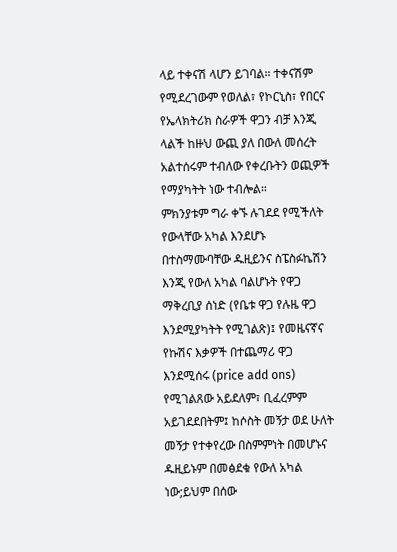ላይ ተቀናሽ ላሆን ይገባል። ተቀናሽም የሚደረገውም የወለል፣ የኮርኒስ፣ የበርና የኤላክትሪክ ስራዎች ዋጋን ብቻ እንጂ ላልች ከዙህ ውጪ ያለ በውለ መሰረት አልተሰሩም ተብለው የቀረቡትን ወጪዎች የማያካትት ነው ተብሎል።
ምክንያቱም ግራ ቀኙ ሉገደደ የሚችለት የውላቸው አካል እንደሆኑ በተስማሙባቸው ዱዚይንና ስፔስፉኬሽን እንጂ የውለ አካል ባልሆኑት የዋጋ ማቅረቢያ ሰነድ (የቤቱ ዋጋ የሉዜ ዋጋ እንደሚያካትት የሚገልጽ)፤ የመዜናኛና የኩሽና እቃዎች በተጨማሪ ዋጋ እንደሚሰሩ (price add ons) የሚገልጸው አይደለም፣ ቢፈረምም አይገደደበትም፤ ከሶስት መኝታ ወደ ሁለት መኝታ የተቀየረው በስምምነት በመሆኑና ዱዚይኑም በመፅደቁ የውለ አካል ነው;ይህም በሰው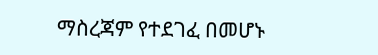ማስረጃም የተደገፈ በመሆኑ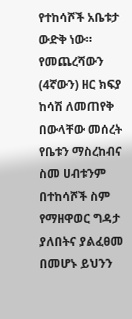የተከሳሾች አቤቱታ ውድቅ ነው።
የመጨረሻውን (4ኛውን) ዘር ክፍያ ከሳሽ ለመጠየቅ በውላቸው መሰረት የቤቱን ማስረከብና ስመ ሀብቱንም በተከሳሾች ስም የማዘዋወር ግዳታ ያለበትና ያልፈፀመ በመሆኑ ይህንን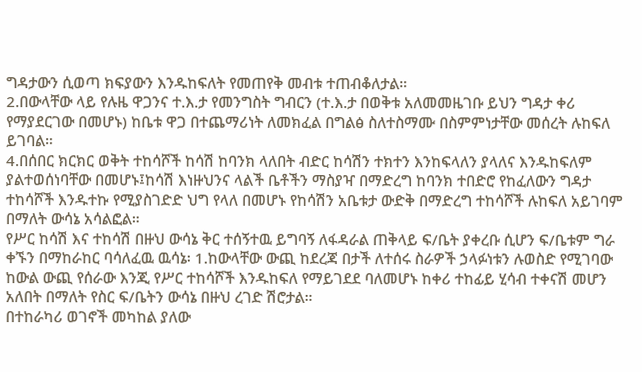ግዳታውን ሲወጣ ክፍያውን እንዱከፍለት የመጠየቅ መብቱ ተጠብቆለታል።
2.በውላቸው ላይ የሉዜ ዋጋንና ተ.እ.ታ የመንግስት ግብርን (ተ.እ.ታ በወቅቱ አለመመዜገቡ ይህን ግዳታ ቀሪ የማያደርገው በመሆኑ) ከቤቱ ዋጋ በተጨማሪነት ለመክፈል በግልፅ ስለተስማሙ በስምምነታቸው መሰረት ሉከፍለ ይገባል።
4.በሰበር ክርክር ወቅት ተከሳሾች ከሳሽ ከባንክ ላለበት ብድር ከሳሽን ተክተን እንከፍላለን ያላለና እንዱከፍለም ያልተወሰነባቸው በመሆኑ፤ከሳሽ እነዙህንና ላልች ቤቶችን ማስያዣ በማድረግ ከባንክ ተበድሮ የከፈለውን ግዳታ ተከሳሾች እንዱተኩ የሚያስገድድ ህግ የላለ በመሆኑ የከሳሽን አቤቱታ ውድቅ በማድረግ ተከሳሾች ሉከፍለ አይገባም በማለት ውሳኔ አሳልፎል።
የሥር ከሳሽ እና ተከሳሽ በዙህ ውሳኔ ቅር ተሰኝተዉ ይግባኝ ለፋዳራል ጠቅላይ ፍ/ቤት ያቀረቡ ሲሆን ፍ/ቤቱም ግራ ቀኙን በማከራከር ባሳለፈዉ ዉሳኔ፡ 1.ከውላቸው ውጪ ከደረጃ በታች ለተሰሩ ስራዎች ኃላፉነቱን ሉወስድ የሚገባው ከውል ውጪ የሰራው እንጂ የሥር ተከሳሾች እንዱከፍለ የማይገደደ ባለመሆኑ ከቀሪ ተከፊይ ሂሳብ ተቀናሽ መሆን አለበት በማለት የስር ፍ/ቤትን ውሳኔ በዙህ ረገድ ሽሮታል።
በተከራካሪ ወገኖች መካከል ያለው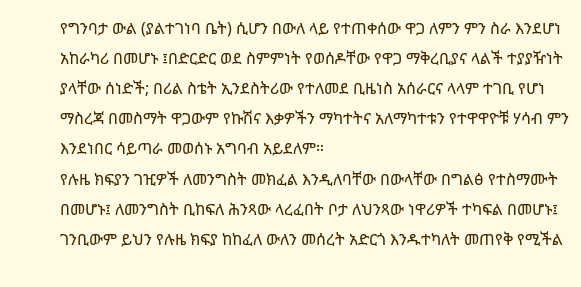የግንባታ ውል (ያልተገነባ ቤት) ሲሆን በውለ ላይ የተጠቀሰው ዋጋ ለምን ምን ስራ እንደሆነ አከራካሪ በመሆኑ ፤በድርድር ወደ ስምምነት የወሰዶቸው የዋጋ ማቅረቢያና ላልች ተያያዥነት ያላቸው ሰነድች; በሪል ስቴት ኢንደስትሪው የተለመደ ቢዜነስ አሰራርና ላላም ተገቢ የሆነ ማስረጃ በመስማት ዋጋውም የኩሽና እቃዎችን ማካተትና አለማካተቱን የተዋዋዮቹ ሃሳብ ምን እንደነበር ሳይጣራ መወሰኑ አግባብ አይደለም።
የሉዜ ክፍያን ገዢዎች ለመንግስት መክፈል እንዲለባቸው በውላቸው በግልፅ የተስማሙት በመሆኑ፤ ለመንግስት ቢከፍለ ሕንጻው ላረፈበት ቦታ ለህንጻው ነዋሪዎች ተካፍል በመሆኑ፤
ገንቢውም ይህን የሉዜ ክፍያ ከከፈለ ውለን መሰረት አድርጎ እንዱተካለት መጠየቅ የሚችል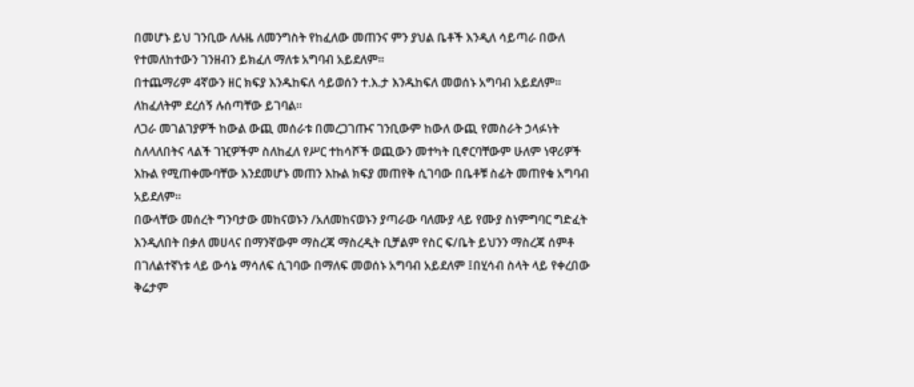በመሆኑ ይህ ገንቢው ለሉዜ ለመንግስት የከፈለው መጠንና ምን ያህል ቤቶች እንዲለ ሳይጣራ በውለ የተመለከተውን ገንዘብን ይክፈለ ማለቱ አግባብ አይደለም።
በተጨማሪም 4ኛውን ዘር ክፍያ እንዱከፍለ ሳይወሰን ተ.እ.ታ እንዱከፍለ መወሰኑ አግባብ አይደለም። ለከፈለትም ደረሰኝ ሉሰጣቸው ይገባል።
ለጋራ መገልገያዎች ከውል ውጪ መሰራቱ በመረጋገጡና ገንቢውም ከውለ ውጪ የመስራት ኃላፉነት ስለላለበትና ላልች ገዢዎችም ስለከፈለ የሥር ተከሳሾች ወጪውን መተካት ቢኖርባቸውም ሁለም ነዋሪዎች እኩል የሚጠቀሙባቸው እንደመሆኑ መጠን እኩል ክፍያ መጠየቅ ሲገባው በቤቶቹ ስፊት መጠየቁ አግባብ አይደለም።
በውላቸው መሰረት ግንባታው መከናወኑን /አለመከናወኑን ያጣራው ባለሙያ ላይ የሙያ ስነምግባር ግድፈት እንዲለበት በቃለ መሀላና በማንኛውም ማስረጃ ማስረዲት ቢቻልም የስር ፍ/ቤት ይህንን ማስረጃ ሰምቶ በገለልተኛነቱ ላይ ውሳኔ ማሳለፍ ሲገባው በማለፍ መወሰኑ አግባብ አይደለም ፤በሂሳብ ስላት ላይ የቀረበው ቅሬታም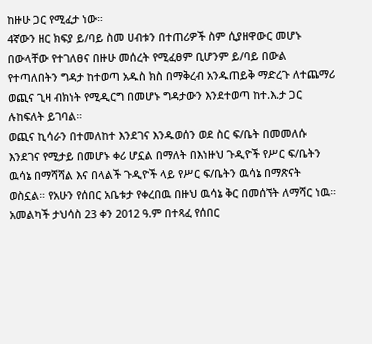ከዙሁ ጋር የሚፈታ ነው።
4ኛውን ዘር ክፍያ ይ/ባይ ስመ ሀብቱን በተጠሪዎች ስም ሲያዘዋውር መሆኑ በውላቸው የተገለፀና በዙሁ መሰረት የሚፈፀም ቢሆንም ይ/ባይ በውል የተጣለበትን ግዳታ ከተወጣ አዱስ ክስ በማቅረብ አንዱጠይቅ ማድረጉ ለተጨማሪ ወጪና ጊዛ ብክነት የሚዲርግ በመሆኑ ግዳታውን እንደተወጣ ከተ.እ.ታ ጋር ሉከፍለት ይገባል።
ወጪና ኪሳራን በተመለከተ እንደገና እንዱወሰን ወደ ስር ፍ/ቤት በመመለሱ እንደገና የሚታይ በመሆኑ ቀሪ ሆኗል በማለት በእነዙህ ጉዲዮች የሥር ፍ/ቤትን ዉሳኔ በማሻሻል እና በላልች ጉዲዮች ላይ የሥር ፍ/ቤትን ዉሳኔ በማጽናት ወስኗል። የአሁን የሰበር አቤቱታ የቀረበዉ በዙህ ዉሳኔ ቅር በመሰኘት ለማሻር ነዉ።
አመልካች ታህሳስ 23 ቀን 2012 ዓ.ም በተጻፈ የሰበር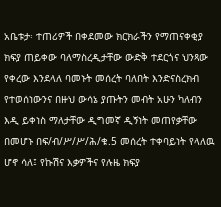አቤቱታ፡ ተጠሪዎች በቀደመው ክርክራችን የማጠናቀቂያ ክፍያ ጠይቀው ባለማስረዲታቸው ውድቅ ተደርጎና ህንጻው የቀረው እንደላለ ባመኑት መሰረት ባለበት እንድናስረክብ የተወሰነውንና በዙህ ውሳኔ ያጡትን መብት አሁን ካለብን እዲ ይቀነስ ማለታቸው ዲግመኛ ዲኝነት መጠየቃቸው በመሆኑ በፍ/ብ/ሥ/ሥ/ሕ/ቁ.5 መሰረት ተቀባይነት የላለዉ ሆኖ ሳለ፤ የኩሽና እቃዎችና የሉዜ ክፍያ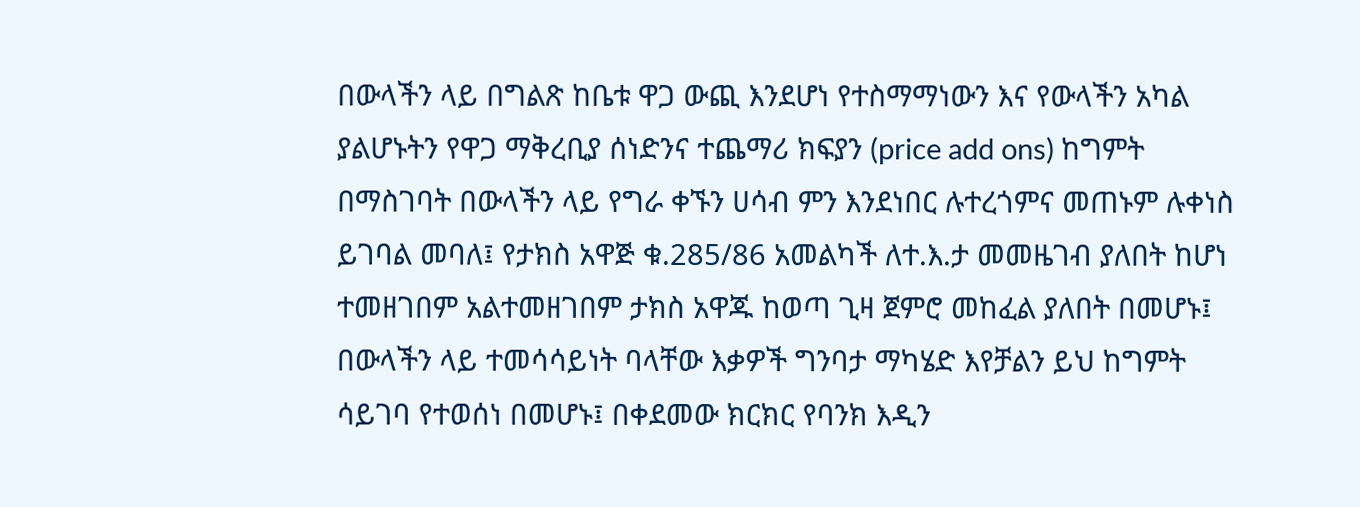በውላችን ላይ በግልጽ ከቤቱ ዋጋ ውጪ እንደሆነ የተስማማነውን እና የውላችን አካል ያልሆኑትን የዋጋ ማቅረቢያ ሰነድንና ተጨማሪ ክፍያን (price add ons) ከግምት በማስገባት በውላችን ላይ የግራ ቀኙን ሀሳብ ምን እንደነበር ሉተረጎምና መጠኑም ሉቀነስ ይገባል መባለ፤ የታክስ አዋጅ ቁ.285/86 አመልካች ለተ.እ.ታ መመዜገብ ያለበት ከሆነ ተመዘገበም አልተመዘገበም ታክስ አዋጁ ከወጣ ጊዛ ጀምሮ መከፈል ያለበት በመሆኑ፤ በውላችን ላይ ተመሳሳይነት ባላቸው እቃዎች ግንባታ ማካሄድ እየቻልን ይህ ከግምት ሳይገባ የተወሰነ በመሆኑ፤ በቀደመው ክርክር የባንክ እዲን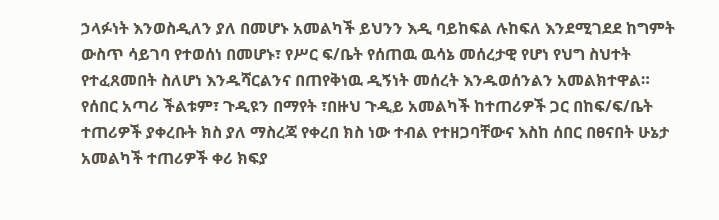ኃላፉነት እንወስዲለን ያለ በመሆኑ አመልካች ይህንን እዲ ባይከፍል ሉከፍለ እንደሚገደደ ከግምት ውስጥ ሳይገባ የተወሰነ በመሆኑ፣ የሥር ፍ/ቤት የሰጠዉ ዉሳኔ መሰረታዊ የሆነ የህግ ስህተት የተፈጸመበት ስለሆነ እንዱሻርልንና በጠየቅነዉ ዲኝነት መሰረት እንዱወሰንልን አመልክተዋል።
የሰበር አጣሪ ችልቱም፣ ጉዲዩን በማየት ፣በዙህ ጉዲይ አመልካች ከተጠሪዎች ጋር በከፍ/ፍ/ቤት ተጠሪዎች ያቀረቡት ክስ ያለ ማስረጃ የቀረበ ክስ ነው ተብል የተዘጋባቸውና እስከ ሰበር በፀናበት ሁኔታ አመልካች ተጠሪዎች ቀሪ ክፍያ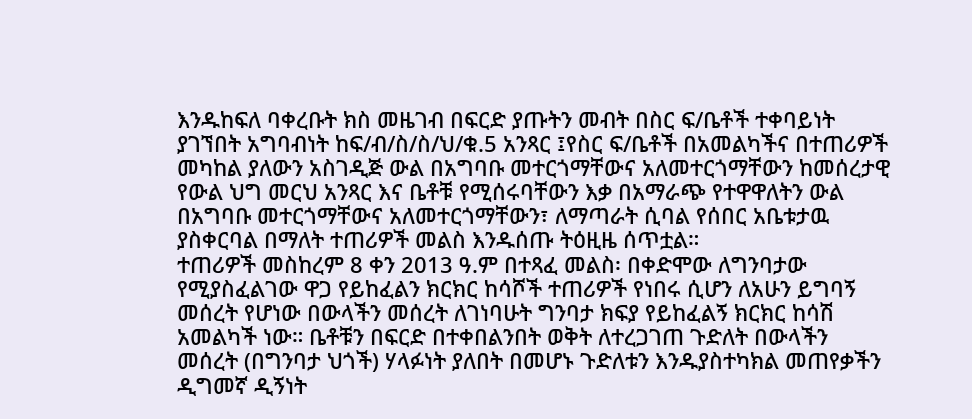እንዱከፍለ ባቀረቡት ክስ መዜገብ በፍርድ ያጡትን መብት በስር ፍ/ቤቶች ተቀባይነት ያገኘበት አግባብነት ከፍ/ብ/ስ/ስ/ህ/ቁ.5 አንጻር ፤የስር ፍ/ቤቶች በአመልካችና በተጠሪዎች መካከል ያለውን አስገዲጅ ውል በአግባቡ መተርጎማቸውና አለመተርጎማቸውን ከመሰረታዊ የውል ህግ መርህ አንጻር እና ቤቶቹ የሚሰሩባቸውን እቃ በአማራጭ የተዋዋለትን ውል በአግባቡ መተርጎማቸውና አለመተርጎማቸውን፣ ለማጣራት ሲባል የሰበር አቤቱታዉ ያስቀርባል በማለት ተጠሪዎች መልስ እንዱሰጡ ትዕዚዜ ሰጥቷል።
ተጠሪዎች መስከረም 8 ቀን 2013 ዓ.ም በተጻፈ መልስ፡ በቀድሞው ለግንባታው የሚያስፈልገው ዋጋ የይከፈልን ክርክር ከሳሾች ተጠሪዎች የነበሩ ሲሆን ለአሁን ይግባኝ መሰረት የሆነው በውላችን መሰረት ለገነባሁት ግንባታ ክፍያ የይከፈልኝ ክርክር ከሳሽ አመልካች ነው። ቤቶቹን በፍርድ በተቀበልንበት ወቅት ለተረጋገጠ ጉድለት በውላችን መሰረት (በግንባታ ህጎች) ሃላፉነት ያለበት በመሆኑ ጉድለቱን እንዱያስተካክል መጠየቃችን ዲግመኛ ዲኝነት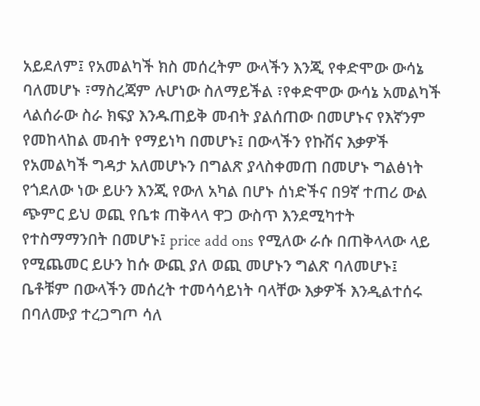አይደለም፤ የአመልካች ክስ መሰረትም ውላችን እንጂ የቀድሞው ውሳኔ ባለመሆኑ ፣ማስረጃም ሉሆነው ስለማይችል ፣የቀድሞው ውሳኔ አመልካች ላልሰራው ስራ ክፍያ እንዱጠይቅ መብት ያልሰጠው በመሆኑና የእኛንም የመከላከል መብት የማይነካ በመሆኑ፤ በውላችን የኩሽና እቃዎች የአመልካች ግዳታ አለመሆኑን በግልጽ ያላስቀመጠ በመሆኑ ግልፅነት የጎደለው ነው ይሁን እንጂ የውለ አካል በሆኑ ሰነድችና በ9ኛ ተጠሪ ውል ጭምር ይህ ወጪ የቤቱ ጠቅላላ ዋጋ ውስጥ እንደሚካተት የተስማማንበት በመሆኑ፤ price add ons የሚለው ራሱ በጠቅላላው ላይ የሚጨመር ይሁን ከሱ ውጪ ያለ ወጪ መሆኑን ግልጽ ባለመሆኑ፤ ቤቶቹም በውላችን መሰረት ተመሳሳይነት ባላቸው እቃዎች እንዲልተሰሩ በባለሙያ ተረጋግጦ ሳለ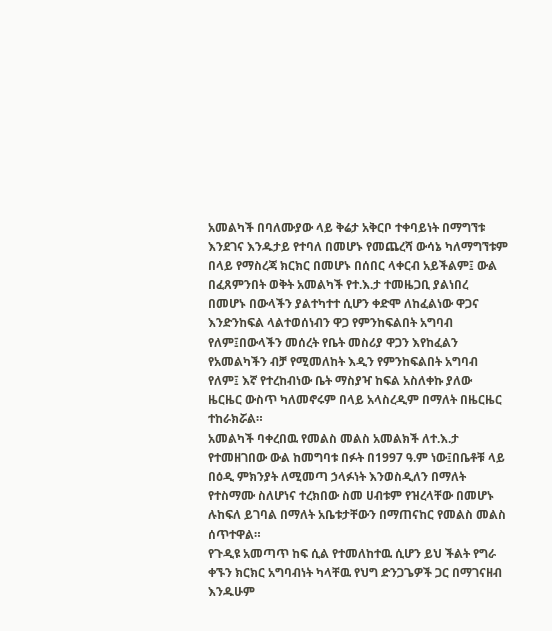አመልካች በባለሙያው ላይ ቅሬታ አቅርቦ ተቀባይነት በማግኘቱ እንደገና እንዱታይ የተባለ በመሆኑ የመጨረሻ ውሳኔ ካለማግኘቱም በላይ የማስረጃ ክርክር በመሆኑ በሰበር ላቀርብ አይችልም፤ ውል በፈጸምንበት ወቅት አመልካች የተ.እ.ታ ተመዜጋቢ ያልነበረ በመሆኑ በውላችን ያልተካተተ ሲሆን ቀድሞ ለከፈልነው ዋጋና እንድንከፍል ላልተወሰነብን ዋጋ የምንከፍልበት አግባብ የለም፤በውላችን መሰረት የቤት መስሪያ ዋጋን እየከፈልን የአመልካችን ብቻ የሚመለከት እዲን የምንከፍልበት አግባብ የለም፤ እኛ የተረከብነው ቤት ማስያዣ ከፍል አስለቀኩ ያለው ዜርዜር ውስጥ ካለመኖሩም በላይ አላስረዲም በማለት በዜርዜር ተከራክሯል።
አመልካች ባቀረበዉ የመልስ መልስ አመልክች ለተ.እ.ታ የተመዘገበው ውል ከመግባቱ በፉት በ1997 ዓ.ም ነው፤በቤቶቹ ላይ በዕዲ ምክንያት ለሚመጣ ኃላፉነት እንወስዲለን በማለት የተስማሙ ስለሆነና ተረክበው ስመ ሀብቱም የዝረላቸው በመሆኑ ሉከፍለ ይገባል በማለት አቤቱታቸውን በማጠናከር የመልስ መልስ ሰጥተዋል።
የጉዲዩ አመጣጥ ከፍ ሲል የተመለከተዉ ሲሆን ይህ ችልት የግራ ቀኙን ክርክር አግባብነት ካላቸዉ የህግ ድንጋጌዎች ጋር በማገናዘብ እንዱሁም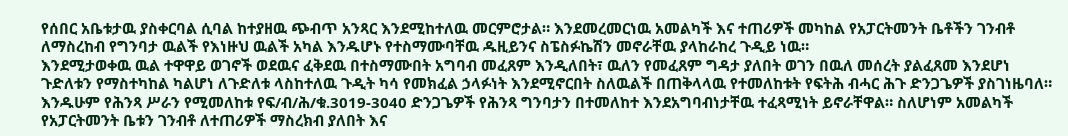የሰበር አቤቱታዉ ያስቀርባል ሲባል ከተያዘዉ ጭብጥ አንጻር እንደሚከተለዉ መርምሮታል። እንደመረመርነዉ አመልካች እና ተጠሪዎች መካከል የአፓርትመንት ቤቶችን ገንብቶ ለማስረከብ የግንባታ ዉልች የእነዙህ ዉልች አካል እንዱሆኑ የተስማሙባቸዉ ዱዚይንና ስፔስፉኬሽን መኖራቸዉ ያላከራከረ ጉዲይ ነዉ።
እንደሚታወቀዉ ዉል ተዋዋይ ወገኖች ወደዉና ፈቅደዉ በተስማሙበት አግባብ መፈጸም እንዲለበት፣ ዉለን የመፈጸም ግዳታ ያለበት ወገን በዉለ መሰረት ያልፈጸመ እንደሆነ ጉድለቱን የማስተካከል ካልሆነ ለጉድለቱ ላስከተለዉ ጉዲት ካሳ የመክፈል ኃላፉነት እንደሚኖርበት ስለዉልች በጠቅላላዉ የተመለከቱት የፍትሕ ብሓር ሕጉ ድንጋጌዎች ያስገነዜባለ። እንዱሁም የሕንጻ ሥራን የሚመለከቱ የፍ/ብ/ሕ/ቁ.3019-3040 ድንጋጌዎች የሕንጻ ግንባታን በተመለከተ እንደአግባብነታቸዉ ተፈጻሚነት ይኖራቸዋል። ስለሆነም አመልካች የአፓርትመንት ቤቱን ገንብቶ ለተጠሪዎች ማስረክብ ያለበት እና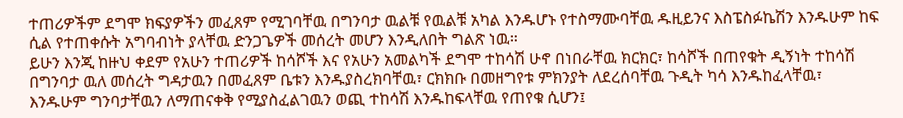ተጠሪዎችም ደግሞ ክፍያዎችን መፈጸም የሚገባቸዉ በግንባታ ዉልቹ የዉልቹ አካል እንዱሆኑ የተስማሙባቸዉ ዱዚይንና እስፔስፉኬሽን እንዱሁም ከፍ ሲል የተጠቀሱት አግባብነት ያላቸዉ ድንጋጌዎች መሰረት መሆን እንዲለበት ግልጽ ነዉ።
ይሁን እንጂ ከዙህ ቀደም የአሁን ተጠሪዎች ከሳሾች እና የአሁን አመልካች ደግሞ ተከሳሽ ሁኖ በነበራቸዉ ክርክር፣ ከሳሾች በጠየቁት ዲኝነት ተከሳሽ በግንባታ ዉለ መሰረት ግዳታዉን በመፈጸም ቤቱን እንዱያስረክባቸዉ፣ ርክክቡ በመዘግየቱ ምክንያት ለደረሰባቸዉ ጉዲት ካሳ እንዱከፈላቸዉ፣ እንዱሁም ግንባታቸዉን ለማጠናቀቅ የሚያስፈልገዉን ወጪ ተከሳሽ እንዱከፍላቸዉ የጠየቁ ሲሆን፤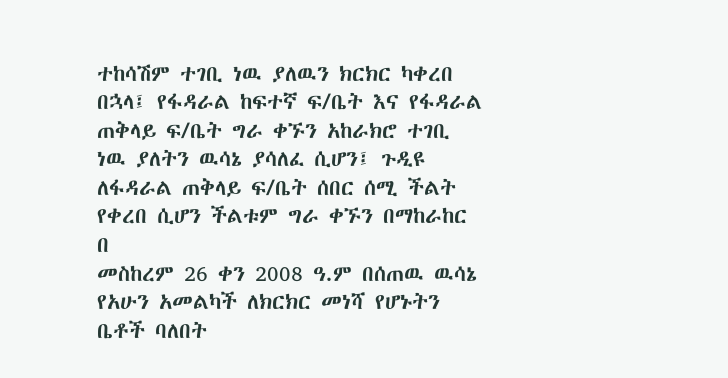ተከሳሽም ተገቢ ነዉ ያለዉን ክርክር ካቀረበ በኋላ፤ የፋዳራል ከፍተኛ ፍ/ቤት እና የፋዳራል ጠቅላይ ፍ/ቤት ግራ ቀኙን አከራክሮ ተገቢ ነዉ ያለትን ዉሳኔ ያሳለፈ ሲሆን፤ ጉዲዩ ለፋዳራል ጠቅላይ ፍ/ቤት ሰበር ሰሚ ችልት የቀረበ ሲሆን ችልቱም ግራ ቀኙን በማከራከር በ
መስከረም 26 ቀን 2008 ዓ.ም በሰጠዉ ዉሳኔ የአሁን አመልካች ለክርክር መነሻ የሆኑትን ቤቶች ባለበት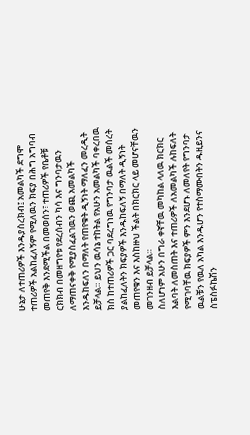ሁኔታ ለተጠሪዎች እንዱያስረክብ፤ አመልካች ደግሞ ተጠሪዎች አልከፈለኝም የሚለዉን ክፍያ በሕግ አግባብ መጠየቅ እንደሚችል በመወሰን፣ ተጠሪዎች የቤቶቹ ርክክብ በመዘግየቱ የደረሰብን ካሳ እና ግንባታዉን ለማጠናቀቅ የሚያስፈልገዉን ወጪ አመልካች እንዱከፍለን በማለት የጠየቁት ዲኝነት ማለፈን መረዲት ይቻላል። ይህን ዉሳኔ ተከትል የአሁን አመልካች ባቀረበዉ ክስ ከተጠሪዎች ጋር ባደረግነዉ የግንባታ ዉልች መሰረት ያልከፈለትን ክፍያዎች እንዱከፍለኝ በማለት ዲኝነት መጠየቁን እና እስከዙህ ችልት በክርክር ላይ መሆናቸዉን መገንዘብ ይቻላል።
ስለሆነም አሁን በግራ ቀኛቸዉ መካከል ላለዉ ክርክር እልባት ለመስጠት እና ተጠሪዎች ለአመልካች ሉከፍለት የሚገባቸዉ ክፍያዎች ምን እንደሆኑ ለመለየት የግንባታ ዉልቹን የዉለ አካል እንዱሆን የተስማሙበትን ዱዚይንና ስፔስፉኬሽን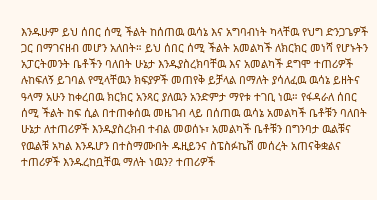እንዱሁም ይህ ሰበር ሰሚ ችልት ከሰጠዉ ዉሳኔ እና አግባብነት ካላቸዉ የህግ ድንጋጌዎች ጋር በማገናዘብ መሆን አለበት። ይህ ሰበር ሰሚ ችልት አመልካች ለክርክር መነሻ የሆኑትን አፓርትመንት ቤቶችን ባለበት ሁኔታ እንዱያስረክባቸዉ እና አመልካች ደግሞ ተጠሪዎች ሉከፍለኝ ይገባል የሚላቸዉን ክፍያዎች መጠየቅ ይቻላል በማለት ያሳለፈዉ ዉሳኔ ይዘትና ዓላማ አሁን ከቀረበዉ ክርክር አንጻር ያለዉን አንድምታ ማየቱ ተገቢ ነዉ። የፋዳራለ ሰበር ሰሚ ችልት ከፍ ሲል በተጠቀሰዉ መዜገብ ላይ በሰጠዉ ዉሳኔ አመልካች ቤቶቹን ባለበት ሁኔታ ለተጠሪዎች እንዱያስረክብ ተብል መወሰኑ፣ አመልካች ቤቶቹን በግንባታ ዉልቹና የዉልቹ አካል እንዱሆን በተስማሙበት ዱዚይንና ስፔስፉኬሽ መሰረት አጠናቅቋልና ተጠሪዎች እንዱረከቧቸዉ ማለት ነዉን? ተጠሪዎች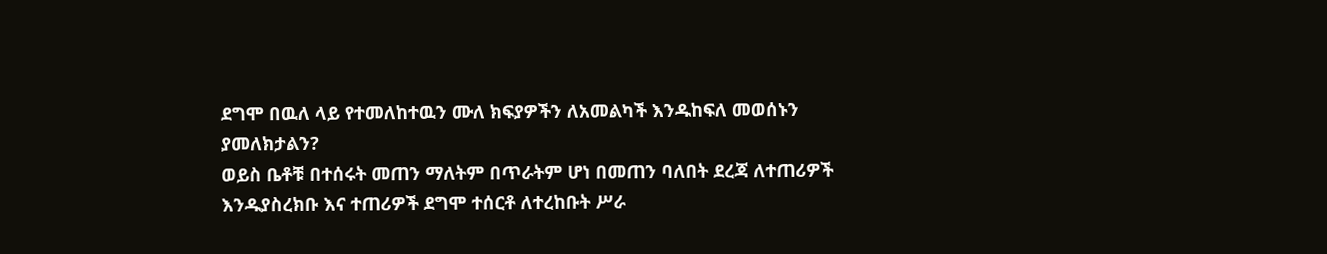ደግሞ በዉለ ላይ የተመለከተዉን ሙለ ክፍያዎችን ለአመልካች እንዱከፍለ መወሰኑን ያመለክታልን?
ወይስ ቤቶቹ በተሰሩት መጠን ማለትም በጥራትም ሆነ በመጠን ባለበት ደረጃ ለተጠሪዎች እንዱያስረክቡ እና ተጠሪዎች ደግሞ ተሰርቶ ለተረከቡት ሥራ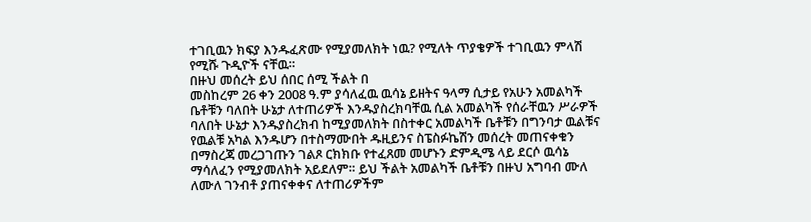ተገቢዉን ክፍያ እንዱፈጽሙ የሚያመለክት ነዉ? የሚለት ጥያቄዎች ተገቢዉን ምላሽ የሚሹ ጉዲዮች ናቸዉ።
በዙህ መሰረት ይህ ሰበር ሰሚ ችልት በ
መስከረም 26 ቀን 2008 ዓ.ም ያሳለፈዉ ዉሳኔ ይዘትና ዓላማ ሲታይ የአሁን አመልካች ቤቶቹን ባለበት ሁኔታ ለተጠሪዎች እንዱያስረክባቸዉ ሲል አመልካች የሰራቸዉን ሥራዎች ባለበት ሁኔታ እንዱያስረክብ ከሚያመለክት በስተቀር አመልካች ቤቶቹን በግንባታ ዉልቹና የዉልቹ አካል እንዱሆን በተስማሙበት ዱዚይንና ስፔስፉኬሽን መሰረት መጠናቀቁን በማስረጃ መረጋገጡን ገልጾ ርክክቡ የተፈጸመ መሆኑን ድምዲሜ ላይ ደርሶ ዉሳኔ ማሳለፈን የሚያመለክት አይደለም። ይህ ችልት አመልካች ቤቶቹን በዙህ አግባብ ሙለ ለሙለ ገንብቶ ያጠናቀቀና ለተጠሪዎችም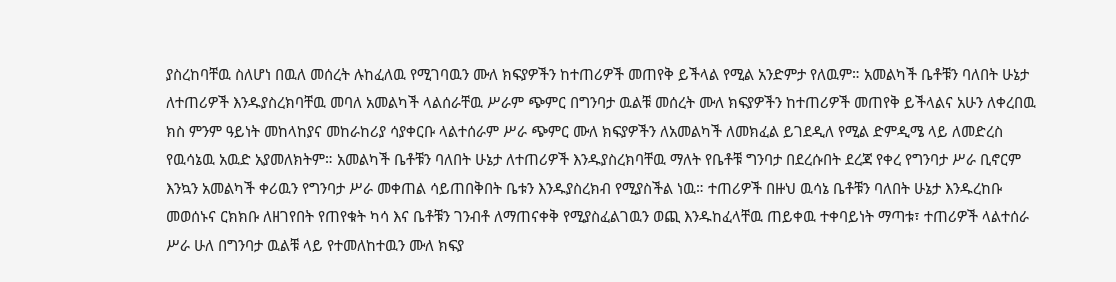ያስረከባቸዉ ስለሆነ በዉለ መሰረት ሉከፈለዉ የሚገባዉን ሙለ ክፍያዎችን ከተጠሪዎች መጠየቅ ይችላል የሚል አንድምታ የለዉም። አመልካች ቤቶቹን ባለበት ሁኔታ ለተጠሪዎች እንዱያስረክባቸዉ መባለ አመልካች ላልሰራቸዉ ሥራም ጭምር በግንባታ ዉልቹ መሰረት ሙለ ክፍያዎችን ከተጠሪዎች መጠየቅ ይችላልና አሁን ለቀረበዉ ክስ ምንም ዓይነት መከላከያና መከራከሪያ ሳያቀርቡ ላልተሰራም ሥራ ጭምር ሙለ ክፍያዎችን ለአመልካች ለመክፈል ይገደዲለ የሚል ድምዲሜ ላይ ለመድረስ የዉሳኔዉ አዉድ አያመለክትም። አመልካች ቤቶቹን ባለበት ሁኔታ ለተጠሪዎች እንዱያስረክባቸዉ ማለት የቤቶቹ ግንባታ በደረሱበት ደረጃ የቀረ የግንባታ ሥራ ቢኖርም እንኳን አመልካች ቀሪዉን የግንባታ ሥራ መቀጠል ሳይጠበቅበት ቤቱን እንዱያስረክብ የሚያስችል ነዉ። ተጠሪዎች በዙህ ዉሳኔ ቤቶቹን ባለበት ሁኔታ እንዱረከቡ መወሰኑና ርክክቡ ለዘገየበት የጠየቁት ካሳ እና ቤቶቹን ገንብቶ ለማጠናቀቅ የሚያስፈልገዉን ወጪ እንዱከፈላቸዉ ጠይቀዉ ተቀባይነት ማጣቱ፣ ተጠሪዎች ላልተሰራ ሥራ ሁለ በግንባታ ዉልቹ ላይ የተመለከተዉን ሙለ ክፍያ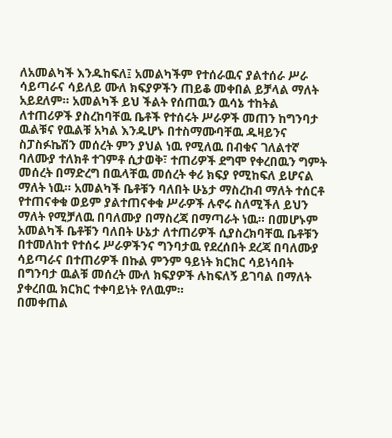ለአመልካች እንዱከፍለ፤ አመልካችም የተሰራዉና ያልተሰራ ሥራ ሳይጣራና ሳይለይ ሙለ ክፍያዎችን ጠይቆ መቀበል ይቻላል ማለት አይደለም። አመልካች ይህ ችልት የሰጠዉን ዉሳኔ ተከትል ለተጠሪዎች ያስረከባቸዉ ቤቶች የተሰሩት ሥራዎች መጠን ከግንባታ ዉልቹና የዉልቹ አካል እንዱሆኑ በተስማሙባቸዉ ዱዛይንና ስፓስፉኬሽን መሰረት ምን ያህል ነዉ የሚለዉ በብቁና ገለልተኛ ባለሙያ ተለክቶ ተገምቶ ሲታወቅ፣ ተጠሪዎች ደግሞ የቀረበዉን ግምት መሰረት በማድረግ በዉላቸዉ መሰረት ቀሪ ክፍያ የሚከፍለ ይሆናል ማለት ነዉ። አመልካች ቤቶቹን ባለበት ሁኔታ ማስረከብ ማለት ተሰርቶ የተጠናቀቁ ወይም ያልተጠናቀቁ ሥራዎች ሉኖሩ ስለሚችለ ይህን ማለት የሚቻለዉ በባለሙያ በማስረጃ በማጣራት ነዉ። በመሆኑም አመልካች ቤቶቹን ባለበት ሁኔታ ለተጠሪዎች ሲያስረክባቸዉ ቤቶቹን በተመለከተ የተሰሩ ሥራዎችንና ግንባታዉ የደረሰበት ደረጃ በባለሙያ ሳይጣራና በተጠሪዎች በኩል ምንም ዓይነት ክርክር ሳይነሳበት በግንባታ ዉልቹ መሰረት ሙለ ክፍያዎች ሉከፍለኝ ይገባል በማለት ያቀረበዉ ክርክር ተቀባይነት የለዉም።
በመቀጠል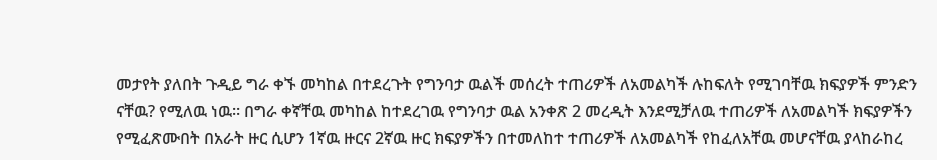መታየት ያለበት ጉዲይ ግራ ቀኙ መካከል በተደረጉት የግንባታ ዉልች መሰረት ተጠሪዎች ለአመልካች ሉከፍለት የሚገባቸዉ ክፍያዎች ምንድን ናቸዉ? የሚለዉ ነዉ። በግራ ቀኛቸዉ መካከል ከተደረገዉ የግንባታ ዉል አንቀጽ 2 መረዲት እንደሚቻለዉ ተጠሪዎች ለአመልካች ክፍያዎችን የሚፈጽሙበት በአራት ዙር ሲሆን 1ኛዉ ዙርና 2ኛዉ ዙር ክፍያዎችን በተመለከተ ተጠሪዎች ለአመልካች የከፈለአቸዉ መሆናቸዉ ያላከራከረ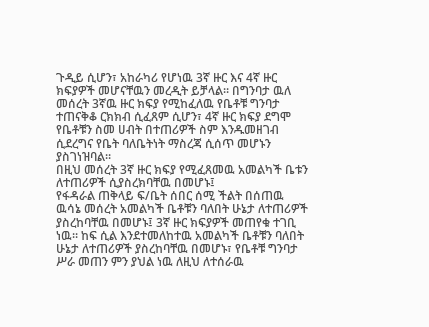ጉዲይ ሲሆን፣ አከራካሪ የሆነዉ 3ኛ ዙር እና 4ኛ ዙር ክፍያዎች መሆናቸዉን መረዲት ይቻላል። በግንባታ ዉለ መሰረት 3ኛዉ ዙር ክፍያ የሚከፈለዉ የቤቶቹ ግንባታ ተጠናቅቆ ርክክብ ሲፈጸም ሲሆን፣ 4ኛ ዙር ክፍያ ደግሞ የቤቶቹን ስመ ሀብት በተጠሪዎች ስም እንዱመዘገብ ሲደረግና የቤት ባለቤትነት ማስረጃ ሲሰጥ መሆኑን ያስገነዝባል።
በዚህ መሰረት 3ኛ ዙር ክፍያ የሚፈጸመዉ አመልካች ቤቱን ለተጠሪዎች ሲያስረክባቸዉ በመሆኑ፤
የፋዳራል ጠቅላይ ፍ/ቤት ሰበር ሰሚ ችልት በሰጠዉ ዉሳኔ መሰረት አመልካች ቤቶቹን ባለበት ሁኔታ ለተጠሪዎች ያስረከባቸዉ በመሆኑ፤ 3ኛ ዙር ክፍያዎች መጠየቁ ተገቢ ነዉ። ከፍ ሲል እንደተመለከተዉ አመልካች ቤቶቹን ባለበት ሁኔታ ለተጠሪዎች ያስረከባቸዉ በመሆኑ፣ የቤቶቹ ግንባታ ሥራ መጠን ምን ያህል ነዉ ለዚህ ለተሰራዉ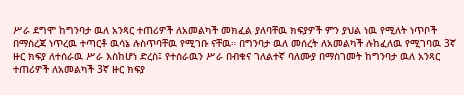ሥራ ደግሞ ከግንባታ ዉለ አንጻር ተጠሪዎች ለአመልካች መክፈል ያለባቸዉ ክፍያዎች ምን ያህል ነዉ የሚለት ነጥቦች በማስረጃ ነጥረዉ ተጣርቶ ዉሳኔ ሉስጥባቸዉ የሚገቡ ናቸዉ። በግንባታ ዉለ መሰረት ለአመልካች ሉከፈለዉ የሚገባዉ 3ኛ ዙር ክፍያ ለተሰራዉ ሥራ እስከሆነ ድረስ፤ የተሰራዉን ሥራ በብቁና ገለልተኛ ባለሙያ በማስገመት ከግንባታ ዉለ አንጻር ተጠሪዎች ለአመልካች 3ኛ ዙር ክፍያ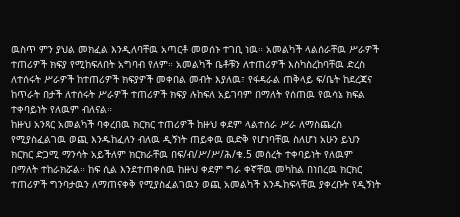ዉስጥ ምን ያህል መክፈል እንዲለባቸዉ አጣርቶ መወሰኑ ተገቢ ነዉ። አመልካች ላልሰራቸዉ ሥራዎች ተጠሪዎች ክፍያ የሚከፍለበት አግባብ የለም። አመልካች ቤቶቹን ለተጠሪዎች እስካስረከባቸዉ ድረስ ለተሰሩት ሥራዎች ከተጠሪዎች ክፍያዎች መቀበል መብት እያለዉ፣ የፋዳራል ጠቅላይ ፍ/ቤት ከደረጃና ከጥራት በታች ለተሰሩት ሥራዎች ተጠሪዎች ክፍያ ሉከፍለ አይገባም በማለት የሰጠዉ የዉሳኔ ክፍል ተቀባይነት የለዉም ብለናል።
ከዙህ አንጻር አመልካች ባቀረበዉ ክርክር ተጠሪዎች ከዙህ ቀደም ላልተሰራ ሥራ ለማስጨረስ የሚያስፈልገዉ ወጪ እንዱከፈለን ብለዉ ዲኝነት ጠይቀዉ ዉድቅ የሆነባቸዉ ስለሆነ አሁን ይህን ክርክር ድጋሚ ማንሳት አይችለም ክርክራቸዉ በፍ/ብ/ሥ/ሥ/ሕ/ቁ.5 መሰረት ተቀባይነት የለዉም በማለት ተከራክሯል። ከፍ ሲል እንደተጠቀሰዉ ከዙህ ቀደም ግራ ቀኛቸዉ መካከል በነበረዉ ክርክር ተጠሪዎች ግንባታዉን ለማጠናቀቅ የሚያስፈልገዉን ወጪ አመልካች እንዱከፍላቸዉ ያቀረቡት የዲኝነት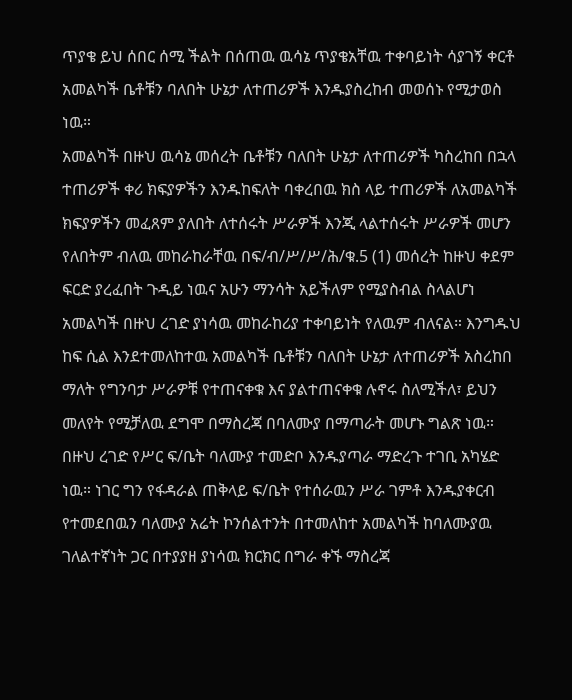ጥያቄ ይህ ሰበር ሰሚ ችልት በሰጠዉ ዉሳኔ ጥያቄአቸዉ ተቀባይነት ሳያገኝ ቀርቶ አመልካች ቤቶቹን ባለበት ሁኔታ ለተጠሪዎች እንዱያስረከብ መወሰኑ የሚታወስ ነዉ።
አመልካች በዙህ ዉሳኔ መሰረት ቤቶቹን ባለበት ሁኔታ ለተጠሪዎች ካስረከበ በኋላ ተጠሪዎች ቀሪ ክፍያዎችን እንዱከፍለት ባቀረበዉ ክስ ላይ ተጠሪዎች ለአመልካች ክፍያዎችን መፈጸም ያለበት ለተሰሩት ሥራዎች እንጂ ላልተሰሩት ሥራዎች መሆን የለበትም ብለዉ መከራከራቸዉ በፍ/ብ/ሥ/ሥ/ሕ/ቁ.5 (1) መሰረት ከዙህ ቀደም ፍርድ ያረፈበት ጉዲይ ነዉና አሁን ማንሳት አይችለም የሚያስብል ስላልሆነ አመልካች በዙህ ረገድ ያነሳዉ መከራከሪያ ተቀባይነት የለዉም ብለናል። እንግዱህ ከፍ ሲል እንደተመለከተዉ አመልካች ቤቶቹን ባለበት ሁኔታ ለተጠሪዎች አስረከበ ማለት የግንባታ ሥራዎቹ የተጠናቀቁ እና ያልተጠናቀቁ ሉኖሩ ስለሚችለ፣ ይህን መለየት የሚቻለዉ ደግሞ በማስረጃ በባለሙያ በማጣራት መሆኑ ግልጽ ነዉ። በዙህ ረገድ የሥር ፍ/ቤት ባለሙያ ተመድቦ እንዱያጣራ ማድረጉ ተገቢ አካሄድ ነዉ። ነገር ግን የፋዳራል ጠቅላይ ፍ/ቤት የተሰራዉን ሥራ ገምቶ እንዱያቀርብ የተመደበዉን ባለሙያ አሬት ኮንሰልተንት በተመለከተ አመልካች ከባለሙያዉ ገለልተኛነት ጋር በተያያዘ ያነሳዉ ክርክር በግራ ቀኙ ማስረጃ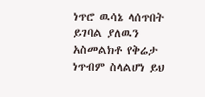ነጥሮ ዉሳኔ ላሰጥበት ይገባል ያለዉን አስመልክቶ የቅሬታ ነጥብም ስላልሆነ ይህ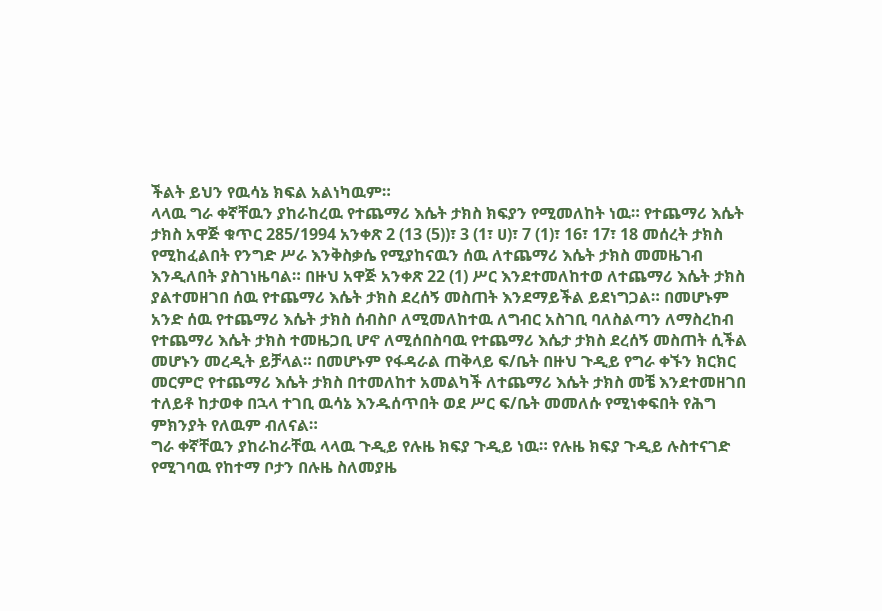ችልት ይህን የዉሳኔ ክፍል አልነካዉም።
ላላዉ ግራ ቀኛቸዉን ያከራከረዉ የተጨማሪ እሴት ታክስ ክፍያን የሚመለከት ነዉ። የተጨማሪ እሴት ታክስ አዋጅ ቁጥር 285/1994 አንቀጽ 2 (13 (5))፣ 3 (1፣ ሀ)፣ 7 (1)፣ 16፣ 17፣ 18 መሰረት ታክስ የሚከፈልበት የንግድ ሥራ እንቅስቃሴ የሚያከናዉን ሰዉ ለተጨማሪ እሴት ታክስ መመዜገብ እንዲለበት ያስገነዜባል። በዙህ አዋጅ አንቀጽ 22 (1) ሥር እንደተመለከተወ ለተጨማሪ እሴት ታክስ ያልተመዘገበ ሰዉ የተጨማሪ እሴት ታክስ ደረሰኝ መስጠት እንደማይችል ይደነግጋል። በመሆኑም አንድ ሰዉ የተጨማሪ እሴት ታክስ ሰብስቦ ለሚመለከተዉ ለግብር አስገቢ ባለስልጣን ለማስረከብ የተጨማሪ እሴት ታክስ ተመዜጋቢ ሆኖ ለሚሰበስባዉ የተጨማሪ እሴታ ታክስ ደረሰኝ መስጠት ሲችል መሆኑን መረዲት ይቻላል። በመሆኑም የፋዳራል ጠቅላይ ፍ/ቤት በዙህ ጉዲይ የግራ ቀኙን ክርክር መርምሮ የተጨማሪ እሴት ታክስ በተመለከተ አመልካች ለተጨማሪ እሴት ታክስ መቼ እንደተመዘገበ ተለይቶ ከታወቀ በኋላ ተገቢ ዉሳኔ እንዱሰጥበት ወደ ሥር ፍ/ቤት መመለሱ የሚነቀፍበት የሕግ ምክንያት የለዉም ብለናል።
ግራ ቀኛቸዉን ያከራከራቸዉ ላላዉ ጉዲይ የሉዜ ክፍያ ጉዲይ ነዉ። የሉዜ ክፍያ ጉዲይ ሉስተናገድ የሚገባዉ የከተማ ቦታን በሉዜ ስለመያዜ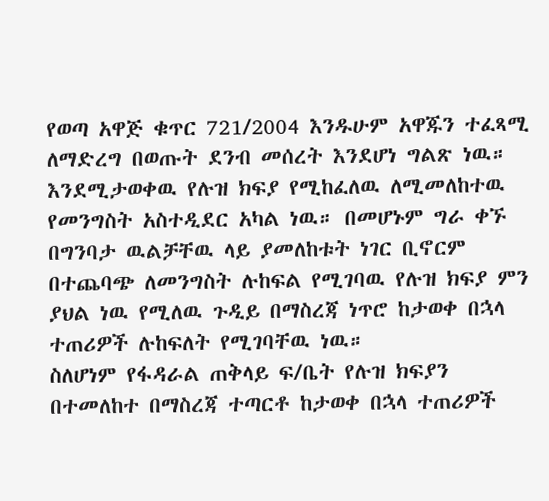የወጣ አዋጅ ቁጥር 721/2004 እንዱሁም አዋጁን ተፈጻሚ ለማድረግ በወጡት ደንብ መሰረት እንደሆነ ግልጽ ነዉ። እንደሚታወቀዉ የሉዝ ክፍያ የሚከፈለዉ ለሚመለከተዉ የመንግስት አስተዲደር አካል ነዉ። በመሆኑም ግራ ቀኙ በግንባታ ዉልቻቸዉ ላይ ያመለከቱት ነገር ቢኖርም በተጨባጭ ለመንግስት ሉከፍል የሚገባዉ የሉዝ ክፍያ ምን ያህል ነዉ የሚለዉ ጉዲይ በማስረጃ ነጥሮ ከታወቀ በኋላ ተጠሪዎች ሉከፍለት የሚገባቸዉ ነዉ።
ስለሆነም የፋዳራል ጠቅላይ ፍ/ቤት የሉዝ ክፍያን በተመለከተ በማስረጃ ተጣርቶ ከታወቀ በኋላ ተጠሪዎች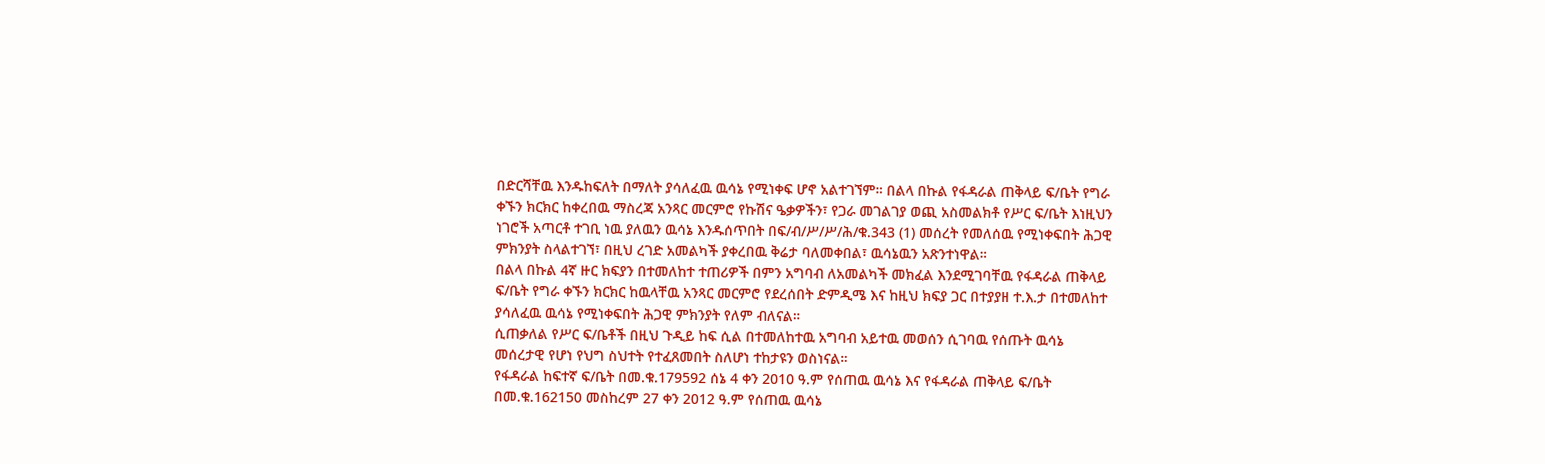በድርሻቸዉ እንዱከፍለት በማለት ያሳለፈዉ ዉሳኔ የሚነቀፍ ሆኖ አልተገኘም። በልላ በኩል የፋዳራል ጠቅላይ ፍ/ቤት የግራ ቀኙን ክርክር ከቀረበዉ ማስረጃ አንጻር መርምሮ የኩሽና ዔቃዎችን፣ የጋራ መገልገያ ወጪ አስመልክቶ የሥር ፍ/ቤት እነዚህን ነገሮች አጣርቶ ተገቢ ነዉ ያለዉን ዉሳኔ እንዱሰጥበት በፍ/ብ/ሥ/ሥ/ሕ/ቁ.343 (1) መሰረት የመለሰዉ የሚነቀፍበት ሕጋዊ ምክንያት ስላልተገኘ፣ በዚህ ረገድ አመልካች ያቀረበዉ ቅሬታ ባለመቀበል፣ ዉሳኔዉን አጽንተነዋል።
በልላ በኩል 4ኛ ዙር ክፍያን በተመለከተ ተጠሪዎች በምን አግባብ ለአመልካች መክፈል እንደሚገባቸዉ የፋዳራል ጠቅላይ ፍ/ቤት የግራ ቀኙን ክርክር ከዉላቸዉ አንጻር መርምሮ የደረሰበት ድምዲሜ እና ከዚህ ክፍያ ጋር በተያያዘ ተ.እ.ታ በተመለከተ ያሳለፈዉ ዉሳኔ የሚነቀፍበት ሕጋዊ ምክንያት የለም ብለናል።
ሲጠቃለል የሥር ፍ/ቤቶች በዚህ ጉዲይ ከፍ ሲል በተመለከተዉ አግባብ አይተዉ መወሰን ሲገባዉ የሰጡት ዉሳኔ መሰረታዊ የሆነ የህግ ስህተት የተፈጸመበት ስለሆነ ተከታዩን ወስነናል።
የፋዳራል ከፍተኛ ፍ/ቤት በመ.ቁ.179592 ሰኔ 4 ቀን 2010 ዓ.ም የሰጠዉ ዉሳኔ እና የፋዳራል ጠቅላይ ፍ/ቤት በመ.ቁ.162150 መስከረም 27 ቀን 2012 ዓ.ም የሰጠዉ ዉሳኔ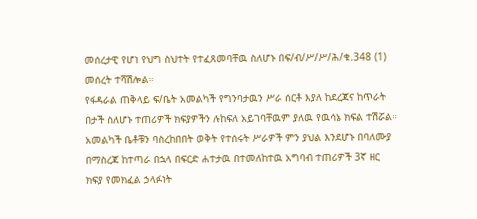መሰረታዊ የሆነ የህግ ስህተት የተፈጸመባቸዉ ስለሆኑ በፍ/ብ/ሥ/ሥ/ሕ/ቁ.348 (1) መሰረት ተሻሽሎል።
የፋዳራል ጠቅላይ ፍ/ቤት አመልካች የግንባታዉን ሥራ ሰርቶ እያለ ከደረጃና ከጥራት በታች ስለሆኑ ተጠሪዎች ክፍያዎችን ሉከፍለ አይገባቸዉም ያለዉ የዉሳኔ ክፍል ተሽሯል። አመልካች ቤቶቹን ባስረከበበት ወቅት የተሰሩት ሥራዎች ምን ያህል እንደሆኑ በባለሙያ በማስረጃ ከተጣራ በኋላ በፍርድ ሐተታዉ በተመለከተዉ አግባብ ተጠሪዎች 3ኛ ዘር ክፍያ የመክፈል ኃላፉነት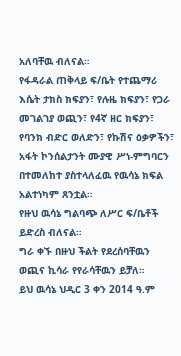አለባቸዉ ብለናል።
የፋዳራል ጠቅላይ ፍ/ቤት የተጨማሪ እሴት ታክስ ክፍያን፣ የሉዜ ክፍያን፣ የጋራ መገልገያ ወጪን፣ የ4ኛ ዘር ክፍያን፣ የባንክ ብድር ወለድን፣ የኩሽና ዕቃዎችን፣ አፋት ኮንሰልታንት ሙያዊ ሥነ-ምግባርን በተመለከተ ያስተላለፈዉ የዉሳኔ ክፍል አልተነካም ጸንቷል።
የዙህ ዉሳኔ ግልባጭ ለሥር ፍ/ቤቶች ይድረስ ብለናል።
ግራ ቀኙ በዙህ ችልት የደረሰባቸዉን ወጪና ኪሳራ የየራሳቸዉን ይቻለ።
ይህ ዉሳኔ ህዲር 3 ቀን 2014 ዓ.ም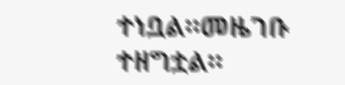ተነቧል።መዜገቡ ተዘግቷል።